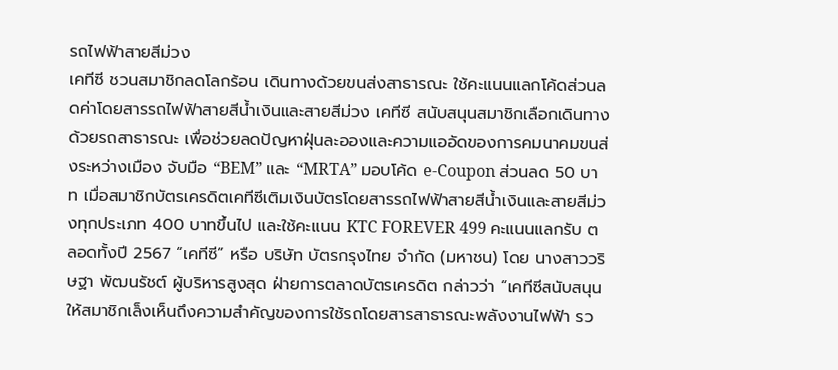รถไฟฟ้าสายสีม่วง
เคทีซี ชวนสมาชิกลดโลกร้อน เดินทางด้วยขนส่งสาธารณะ ใช้คะแนนแลกโค้ดส่วนลดค่าโดยสารรถไฟฟ้าสายสีน้ำเงินและสายสีม่วง เคทีซี สนับสนุนสมาชิกเลือกเดินทางด้วยรถสาธารณะ เพื่อช่วยลดปัญหาฝุ่นละอองและความแออัดของการคมนาคมขนส่งระหว่างเมือง จับมือ “BEM” และ “MRTA” มอบโค้ด e-Coupon ส่วนลด 50 บาท เมื่อสมาชิกบัตรเครดิตเคทีซีเติมเงินบัตรโดยสารรถไฟฟ้าสายสีน้ำเงินและสายสีม่วงทุกประเภท 400 บาทขึ้นไป และใช้คะแนน KTC FOREVER 499 คะแนนแลกรับ ตลอดทั้งปี 2567 “เคทีซี” หรือ บริษัท บัตรกรุงไทย จำกัด (มหาชน) โดย นางสาววริษฐา พัฒนรัชต์ ผู้บริหารสูงสุด ฝ่ายการตลาดบัตรเครดิต กล่าวว่า “เคทีซีสนับสนุนให้สมาชิกเล็งเห็นถึงความสำคัญของการใช้รถโดยสารสาธารณะพลังงานไฟฟ้า รว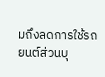มถึงลดการใช้รถยนต์ส่วนบุ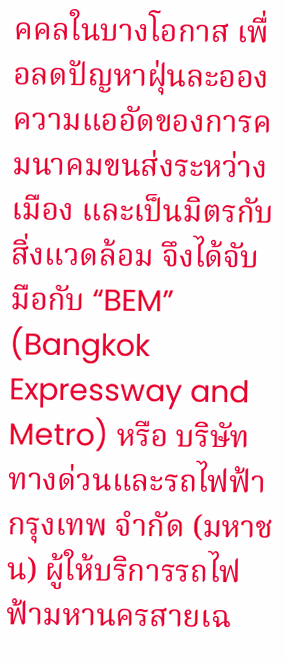คคลในบางโอกาส เพื่อลดปัญหาฝุ่นละออง ความแออัดของการคมนาคมขนส่งระหว่างเมือง และเป็นมิตรกับสิ่งแวดล้อม จึงได้จับมือกับ “BEM” (Bangkok Expressway and Metro) หรือ บริษัท ทางด่วนและรถไฟฟ้ากรุงเทพ จำกัด (มหาชน) ผู้ให้บริการรถไฟฟ้ามหานครสายเฉ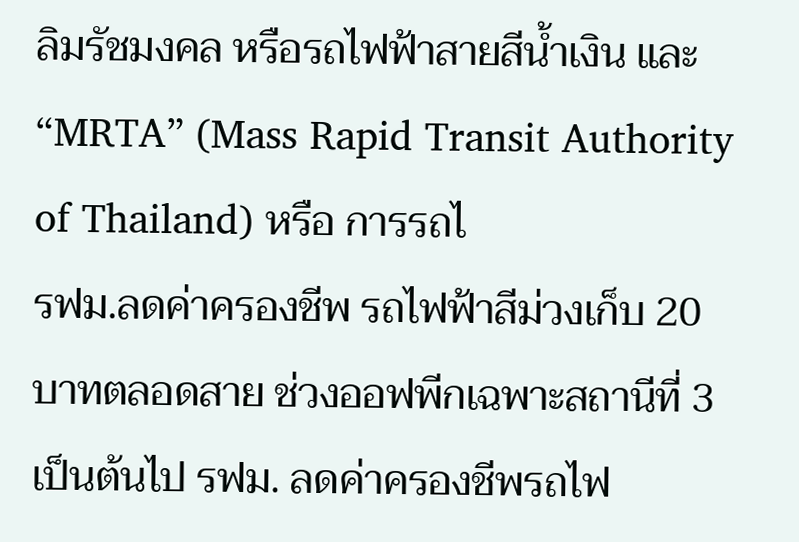ลิมรัชมงคล หรือรถไฟฟ้าสายสีน้ำเงิน และ “MRTA” (Mass Rapid Transit Authority of Thailand) หรือ การรถไ
รฟม.ลดค่าครองชีพ รถไฟฟ้าสีม่วงเก็บ 20 บาทตลอดสาย ช่วงออฟพีกเฉพาะสถานีที่ 3 เป็นต้นไป รฟม. ลดค่าครองชีพรถไฟ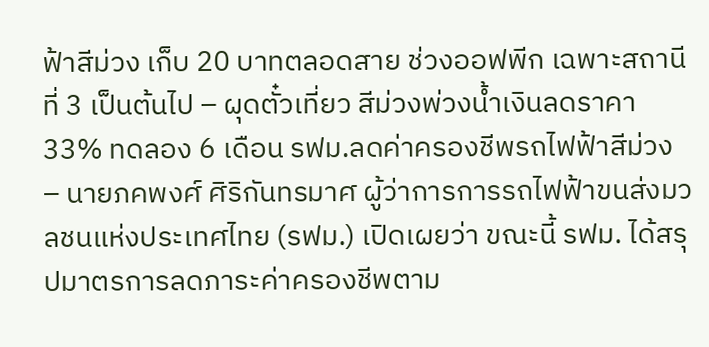ฟ้าสีม่วง เก็บ 20 บาทตลอดสาย ช่วงออฟพีก เฉพาะสถานีที่ 3 เป็นต้นไป – ผุดตั๋วเที่ยว สีม่วงพ่วงน้ำเงินลดราคา 33% ทดลอง 6 เดือน รฟม.ลดค่าครองชีพรถไฟฟ้าสีม่วง – นายภคพงศ์ ศิริกันทรมาศ ผู้ว่าการการรถไฟฟ้าขนส่งมวลชนแห่งประเทศไทย (รฟม.) เปิดเผยว่า ขณะนี้ รฟม. ได้สรุปมาตรการลดภาระค่าครองชีพตาม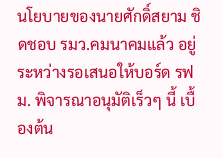นโยบายของนายศักดิ์สยาม ชิดชอบ รมว.คมนาคมแล้ว อยู่ระหว่างรอเสนอให้บอร์ด รฟม. พิจารณาอนุมัติเร็วๆ นี้ เบื้องต้น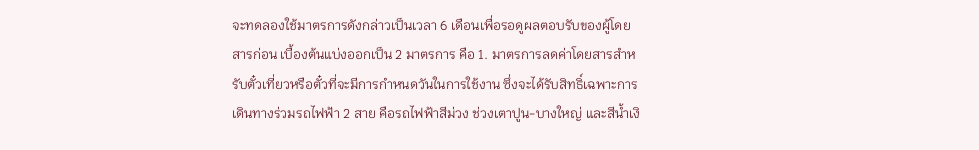จะทดลองใช้มาตรการดังกล่าวเป็นเวลา 6 เดือนเพื่อรอดูผลตอบรับของผู้โดยสารก่อน เบื้องต้นแบ่งออกเป็น 2 มาตรการ คือ 1. มาตรการลดค่าโดยสารสำหรับตั๋วเที่ยวหรือตั๋วที่จะมีการกำหนดวันในการใช้งาน ซึ่งจะได้รับสิทธิ์เฉพาะการเดินทางร่วมรถไฟฟ้า 2 สาย คือรถไฟฟ้าสีม่วง ช่วงเตาปูน-บางใหญ่ และสีน้ำเงิ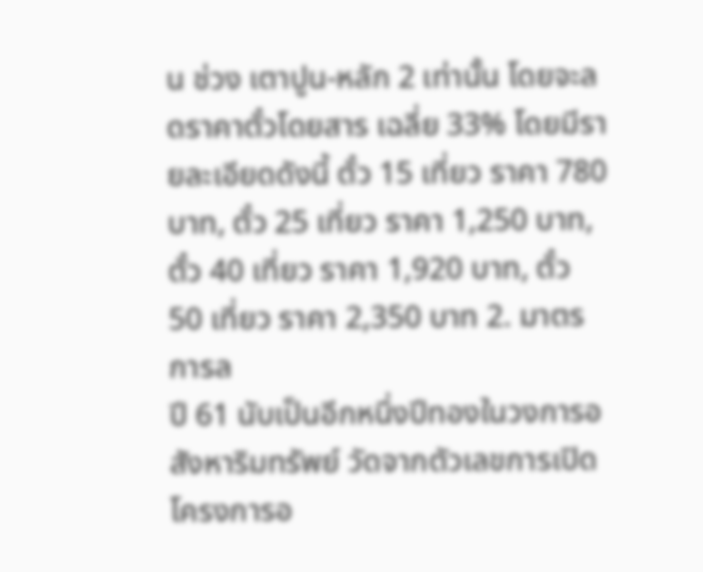น ช่วง เตาปูน-หลัก 2 เท่านั้น โดยจะลดราคาตั๋วโดยสาร เฉลี่ย 33% โดยมีรายละเอียดดังนี้ ตั๋ว 15 เที่ยว ราคา 780 บาท, ตั๋ว 25 เที่ยว ราคา 1,250 บาท, ตั๋ว 40 เที่ยว ราคา 1,920 บาท, ตั๋ว 50 เที่ยว ราคา 2,350 บาท 2. มาตรการล
ปี 61 นับเป็นอีกหนึ่งปีทองในวงการอสังหาริมทรัพย์ วัดจากตัวเลขการเปิดโครงการอ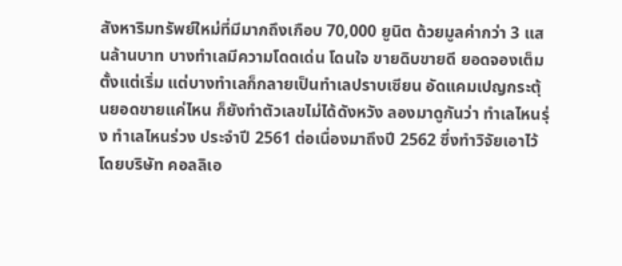สังหาริมทรัพย์ใหม่ที่มีมากถึงเกือบ 70,000 ยูนิต ด้วยมูลค่ากว่า 3 แสนล้านบาท บางทำเลมีความโดดเด่น โดนใจ ขายดิบขายดี ยอดจองเต็มตั้งแต่เริ่ม แต่บางทำเลก็กลายเป็นทำเลปราบเซียน อัดแคมเปญกระตุ้นยอดขายแค่ไหน ก็ยังทำตัวเลขไม่ได้ดังหวัง ลองมาดูกันว่า ทำเลไหนรุ่ง ทำเลไหนร่วง ประจำปี 2561 ต่อเนื่องมาถึงปี 2562 ซึ่งทำวิจัยเอาไว้โดยบริษัท คอลลิเอ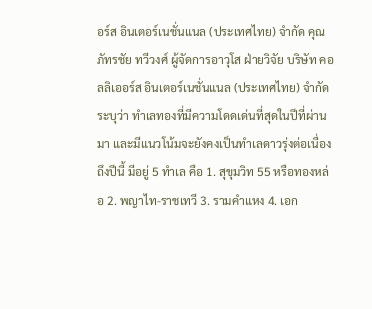อร์ส อินเตอร์เนชั่นแนล (ประเทศไทย) จำกัด คุณภัทรชัย ทวีวงศ์ ผู้จัดการอาวุโส ฝ่ายวิจัย บริษัท คอลลิเออร์ส อินเตอร์เนชั่นแนล (ประเทศไทย) จำกัด ระบุว่า ทำเลทองที่มีความโดดเด่นที่สุดในปีที่ผ่านมา และมีแนวโน้มจะยังคงเป็นทำเลดาวรุ่งต่อเนื่องถึงปีนี้ มีอยู่ 5 ทำเล คือ 1. สุขุมวิท 55 หรือทองหล่อ 2. พญาไท-ราชเทวี 3. รามคำแหง 4. เอก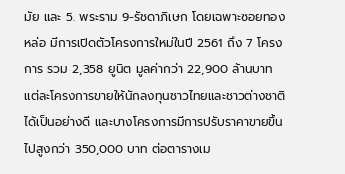มัย และ 5. พระราม 9-รัชดาภิเษก โดยเฉพาะซอยทองหล่อ มีการเปิดตัวโครงการใหม่ในปี 2561 ถึง 7 โครงการ รวม 2,358 ยูนิต มูลค่ากว่า 22,900 ล้านบาท แต่ละโครงการขายให้นักลงทุนชาวไทยและชาวต่างชาติได้เป็นอย่างดี และบางโครงการมีการปรับราคาขายขึ้นไปสูงกว่า 350,000 บาท ต่อตารางเม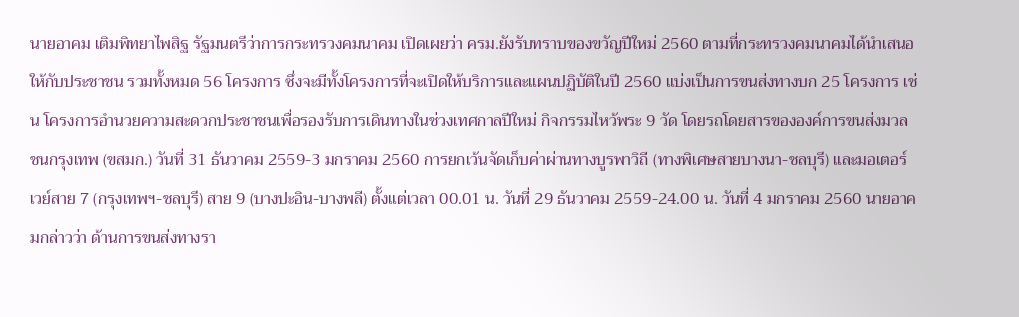นายอาคม เติมพิทยาไพสิฐ รัฐมนตรีว่าการกระทรวงคมนาคม เปิดเผยว่า ครม.ยังรับทราบของขวัญปีใหม่ 2560 ตามที่กระทรวงคมนาคมได้นำเสนอให้กับประชาชน รวมทั้งหมด 56 โครงการ ซึ่งจะมีทั้งโครงการที่จะเปิดให้บริการและแผนปฏิบัติในปี 2560 แบ่งเป็นการขนส่งทางบก 25 โครงการ เช่น โครงการอำนวยความสะดวกประชาชนเพื่อรองรับการเดินทางในช่วงเทศกาลปีใหม่ กิจกรรมไหว้พระ 9 วัด โดยรถโดยสารขององค์การขนส่งมวลชนกรุงเทพ (ขสมก.) วันที่ 31 ธันวาคม 2559-3 มกราคม 2560 การยกเว้นจัดเก็บค่าผ่านทางบูรพาวิถี (ทางพิเศษสายบางนา-ชลบุรี) และมอเตอร์เวย์สาย 7 (กรุงเทพฯ-ชลบุรี) สาย 9 (บางปะอิน-บางพลี) ตั้งแต่เวลา 00.01 น. วันที่ 29 ธันวาคม 2559-24.00 น. วันที่ 4 มกราคม 2560 นายอาคมกล่าวว่า ด้านการขนส่งทางรา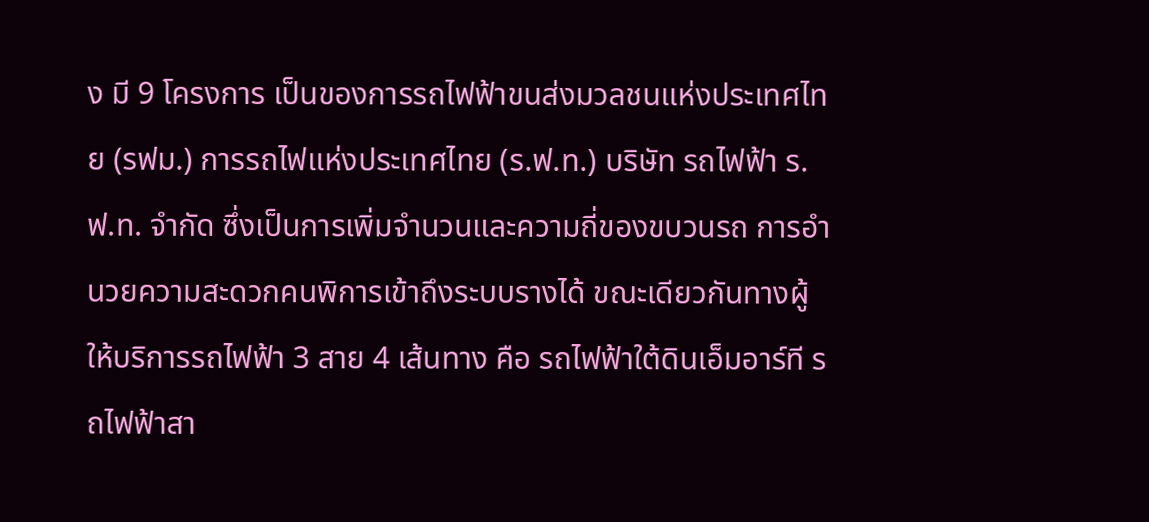ง มี 9 โครงการ เป็นของการรถไฟฟ้าขนส่งมวลชนแห่งประเทศไทย (รฟม.) การรถไฟแห่งประเทศไทย (ร.ฟ.ท.) บริษัท รถไฟฟ้า ร.ฟ.ท. จำกัด ซึ่งเป็นการเพิ่มจำนวนและความถี่ของขบวนรถ การอำนวยความสะดวกคนพิการเข้าถึงระบบรางได้ ขณะเดียวกันทางผู้ให้บริการรถไฟฟ้า 3 สาย 4 เส้นทาง คือ รถไฟฟ้าใต้ดินเอ็มอาร์ที รถไฟฟ้าสา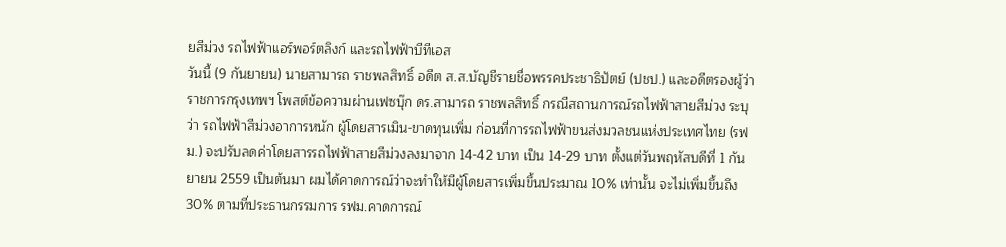ยสีม่วง รถไฟฟ้าแอร์พอร์ตลิงก์ และรถไฟฟ้าบีทีเอส
วันนี้ (9 กันยายน) นายสามารถ ราชพลสิทธิ์ อดีต ส.ส.บัญชีรายชื่อพรรคประชาธิปัตย์ (ปชป.) และอดีตรองผู้ว่าราชการกรุงเทพฯ โพสต์ข้อความผ่านเฟซบุ๊ก ดร.สามารถ ราชพลสิทธิ์ กรณีสถานการณ์รถไฟฟ้าสายสีม่วง ระบุว่า รถไฟฟ้าสีม่วงอาการหนัก ผู้โดยสารเมิน-ขาดทุนเพิ่ม ก่อนที่การรถไฟฟ้าขนส่งมวลชนแห่งประเทศไทย (รฟม.) จะปรับลดค่าโดยสารรถไฟฟ้าสายสีม่วงลงมาจาก 14-42 บาท เป็น 14-29 บาท ตั้งแต่วันพฤหัสบดีที่ 1 กันยายน 2559 เป็นต้นมา ผมได้คาดการณ์ว่าจะทำให้มีผู้โดยสารเพิ่มขึ้นประมาณ 10% เท่านั้น จะไม่เพิ่มขึ้นถึง 30% ตามที่ประธานกรรมการ รฟม.คาดการณ์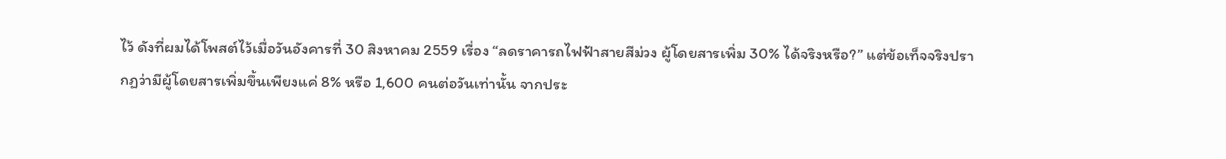ไว้ ดังที่ผมได้โพสต์ไว้เมื่อวันอังคารที่ 30 สิงหาคม 2559 เรื่อง “ลดราคารถไฟฟ้าสายสีม่วง ผู้โดยสารเพิ่ม 30% ได้จริงหรือ?” แต่ข้อเท็จจริงปรากฏว่ามีผู้โดยสารเพิ่มขึ้นเพียงแค่ 8% หรือ 1,600 คนต่อวันเท่านั้น จากประ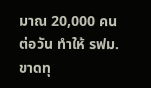มาณ 20,000 คนต่อวัน ทำให้ รฟม.ขาดทุ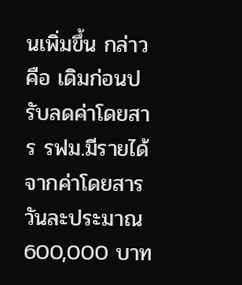นเพิ่มขึ้น กล่าวคือ เดิมก่อนปรับลดค่าโดยสาร รฟม.มีรายได้จากค่าโดยสารวันละประมาณ 600,000 บาท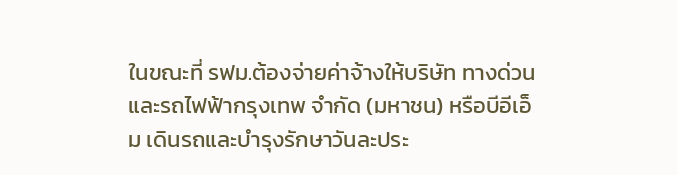ในขณะที่ รฟม.ต้องจ่ายค่าจ้างให้บริษัท ทางด่วนและรถไฟฟ้ากรุงเทพ จำกัด (มหาชน) หรือบีอีเอ็ม เดินรถและบำรุงรักษาวันละประ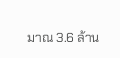มาณ 3.6 ล้าน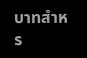บาทสำหร